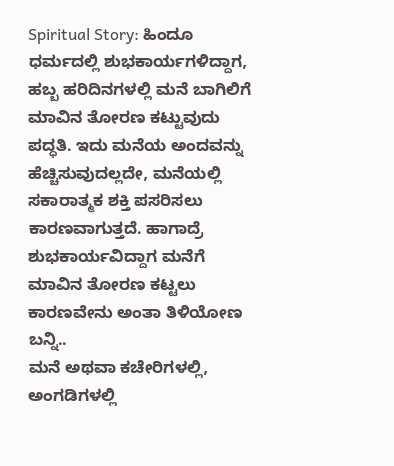Spiritual Story: ಹಿಂದೂ ಧರ್ಮದಲ್ಲಿ ಶುಭಕಾರ್ಯಗಳಿದ್ದಾಗ, ಹಬ್ಬ ಹರಿದಿನಗಳಲ್ಲಿ ಮನೆ ಬಾಗಿಲಿಗೆ ಮಾವಿನ ತೋರಣ ಕಟ್ಟುವುದು ಪದ್ಧತಿ. ಇದು ಮನೆಯ ಅಂದವನ್ನು ಹೆಚ್ಚಿಸುವುದಲ್ಲದೇ, ಮನೆಯಲ್ಲಿ ಸಕಾರಾತ್ಮಕ ಶಕ್ತಿ ಪಸರಿಸಲು ಕಾರಣವಾಗುತ್ತದೆ. ಹಾಗಾದ್ರೆ ಶುಭಕಾರ್ಯವಿದ್ದಾಗ ಮನೆಗೆ ಮಾವಿನ ತೋರಣ ಕಟ್ಟಲು ಕಾರಣವೇನು ಅಂತಾ ತಿಳಿಯೋಣ ಬನ್ನಿ..
ಮನೆ ಅಥವಾ ಕಚೇರಿಗಳಲ್ಲಿ, ಅಂಗಡಿಗಳಲ್ಲಿ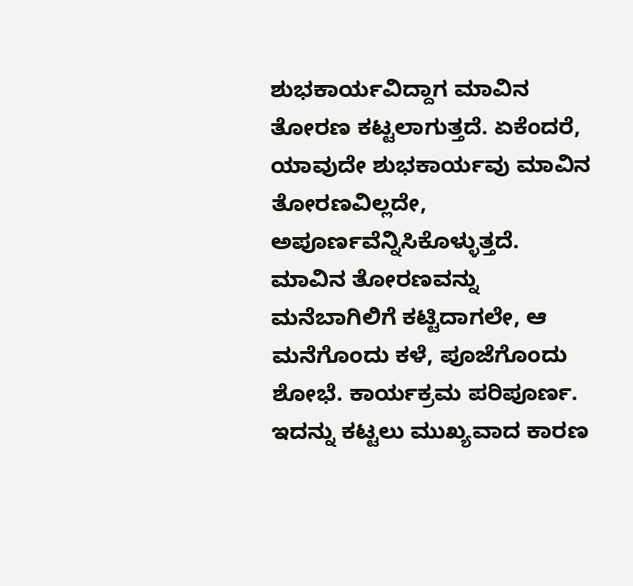ಶುಭಕಾರ್ಯವಿದ್ದಾಗ ಮಾವಿನ ತೋರಣ ಕಟ್ಟಲಾಗುತ್ತದೆ. ಏಕೆಂದರೆ, ಯಾವುದೇ ಶುಭಕಾರ್ಯವು ಮಾವಿನ ತೋರಣವಿಲ್ಲದೇ, ಅಪೂರ್ಣವೆನ್ನಿಸಿಕೊಳ್ಳುತ್ತದೆ. ಮಾವಿನ ತೋರಣವನ್ನು ಮನೆಬಾಗಿಲಿಗೆ ಕಟ್ಟಿದಾಗಲೇ, ಆ ಮನೆಗೊಂದು ಕಳೆ, ಪೂಜೆಗೊಂದು ಶೋಭೆ. ಕಾರ್ಯಕ್ರಮ ಪರಿಪೂರ್ಣ. ಇದನ್ನು ಕಟ್ಟಲು ಮುಖ್ಯವಾದ ಕಾರಣ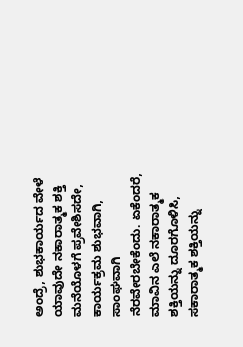ಅಂದ್ರೆ, ಶುಭಕಾರ್ಯದ ವೇಳೆ ಯಾವುದೇ ನಕಾರಾತ್ಮಕ ಶಕ್ತಿ ಮನೆಯೊಳಗೆ ಪ್ರವೇಶಿಸದೇ, ಕಾರ್ಯಕ್ರಮ ಶುಭವಾಗಿ, ಸಾಂಘವಾಗಿ ನೆರವೇರಬೇಕೆಂದು. ಏಕೆಂದರೆ, ಮಾವಿನ ಎಲೆ ನಕಾರಾತ್ಮಕ ಶಕ್ತಿಯನ್ನು ದೂರಗೊಳಿಸಿ, ಸಕಾರಾತ್ಮಕ ಶಕ್ತಿಯನ್ನು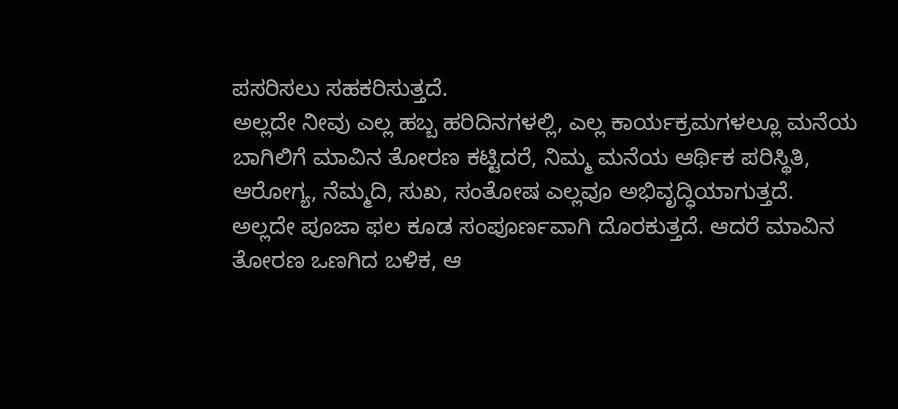ಪಸರಿಸಲು ಸಹಕರಿಸುತ್ತದೆ.
ಅಲ್ಲದೇ ನೀವು ಎಲ್ಲ ಹಬ್ಬ ಹರಿದಿನಗಳಲ್ಲಿ, ಎಲ್ಲ ಕಾರ್ಯಕ್ರಮಗಳಲ್ಲೂ ಮನೆಯ ಬಾಗಿಲಿಗೆ ಮಾವಿನ ತೋರಣ ಕಟ್ಟಿದರೆ, ನಿಮ್ಮ ಮನೆಯ ಆರ್ಥಿಕ ಪರಿಸ್ಥಿತಿ, ಆರೋಗ್ಯ, ನೆಮ್ಮದಿ, ಸುಖ, ಸಂತೋಷ ಎಲ್ಲವೂ ಅಭಿವೃದ್ಧಿಯಾಗುತ್ತದೆ. ಅಲ್ಲದೇ ಪೂಜಾ ಫಲ ಕೂಡ ಸಂಪೂರ್ಣವಾಗಿ ದೊರಕುತ್ತದೆ. ಆದರೆ ಮಾವಿನ ತೋರಣ ಒಣಗಿದ ಬಳಿಕ, ಆ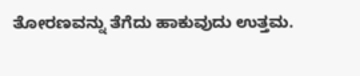ತೋರಣವನ್ನು ತೆಗೆದು ಹಾಕುವುದು ಉತ್ತಮ.